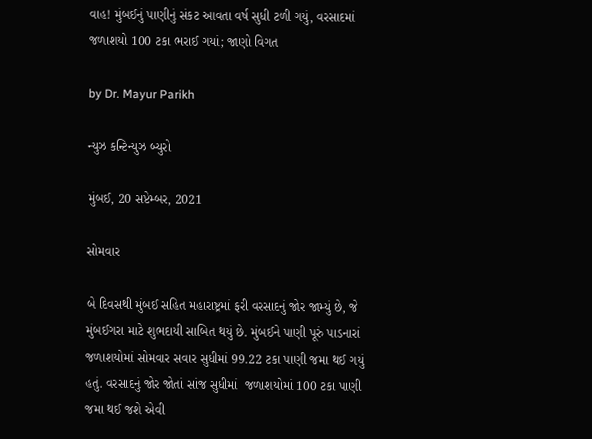વાહ! મુંબઈનું પાણીનું સંકટ આવતા વર્ષ સુધી ટળી ગયું, વરસાદમાં જળાશયો 100 ટકા ભરાઈ ગયાં; જાણો વિગત

by Dr. Mayur Parikh

ન્યુઝ કન્ટિન્યુઝ બ્યુરો

મુંબઈ, 20 સપ્ટેમ્બર, 2021

સોમવાર

બે દિવસથી મુંબઈ સહિત મહારાષ્ટ્રમાં ફરી વરસાદનું જોર જામ્યું છે, જે મુંબઈગરા માટે શુભદાયી સાબિત થયું છે. મુંબઈને પાણી પૂરું પાડનારાં જળાશયોમાં સોમવાર સવાર સુધીમાં 99.22 ટકા પાણી જમા થઈ ગયું હતું. વરસાદનું જોર જોતાં સાંજ સુધીમાં  જળાશયોમાં 100 ટકા પાણી જમા થઈ જશે એવી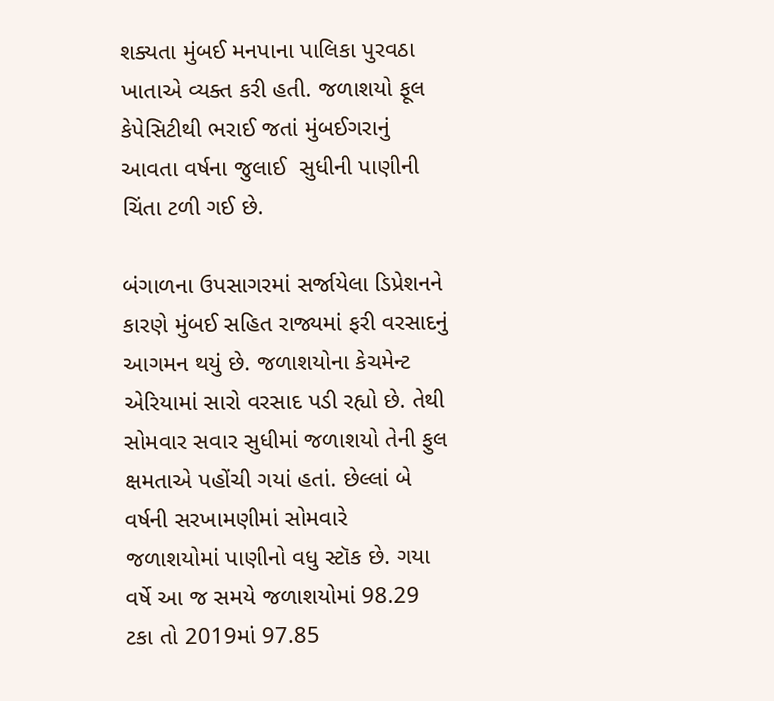શક્યતા મુંબઈ મનપાના પાલિકા પુરવઠા ખાતાએ વ્યક્ત કરી હતી. જળાશયો ફૂલ કેપેસિટીથી ભરાઈ જતાં મુંબઈગરાનું આવતા વર્ષના જુલાઈ  સુધીની પાણીની ચિંતા ટળી ગઈ છે.

બંગાળના ઉપસાગરમાં સર્જાયેલા ડિપ્રેશનને કારણે મુંબઈ સહિત રાજ્યમાં ફરી વરસાદનું આગમન થયું છે. જળાશયોના કેચમેન્ટ એરિયામાં સારો વરસાદ પડી રહ્યો છે. તેથી સોમવાર સવાર સુધીમાં જળાશયો તેની ફુલ ક્ષમતાએ પહોંચી ગયાં હતાં. છેલ્લાં બે વર્ષની સરખામણીમાં સોમવારે  જળાશયોમાં પાણીનો વધુ સ્ટૉક છે. ગયા વર્ષે આ જ સમયે જળાશયોમાં 98.29 ટકા તો 2019માં 97.85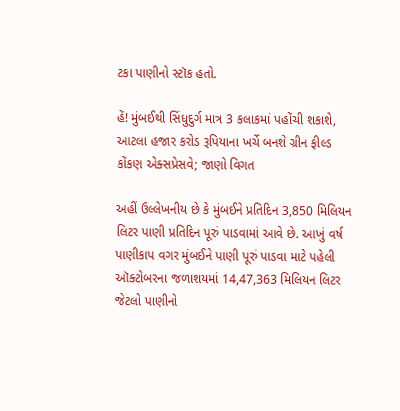ટકા પાણીનો સ્ટૉક હતો.

હેં! મુંબઈથી સિંધુદુર્ગ માત્ર 3 કલાકમાં પહોંચી શકાશે, આટલા હજાર કરોડ રૂપિયાના ખર્ચે બનશે ગ્રીન ફીલ્ડ કોંકણ એક્સપ્રેસવે; જાણો વિગત

અહીં ઉલ્લેખનીય છે કે મુંબઈને પ્રતિદિન 3,850 મિલિયન લિટર પાણી પ્રતિદિન પૂરું પાડવામાં આવે છે. આખું વર્ષ પાણીકાપ વગર મુંબઈને પાણી પૂરું પાડવા માટે પહેલી ઑક્ટોબરના જળાશયમાં 14,47,363 મિલિયન લિટર જેટલો પાણીનો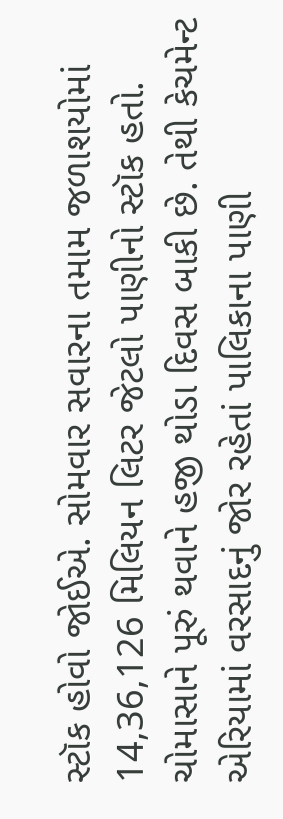સ્ટૉક હોવો જોઈએ. સોમવાર સવારના તમામ જળાશયોમાં 14,36,126 મિલિયન લિટર જેટલો પાણીનો સ્ટૉક હતો. ચોમાસાને પૂરું થવાને હજી થોડા દિવસ બાકી છે. તેથી કેચમેન્ટ એરિયામાં વરસાદનું જોર રહેતાં પાલિકાના પાણી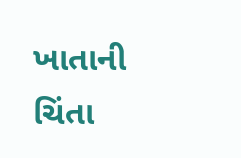ખાતાની ચિંતા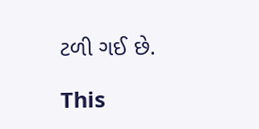ટળી ગઈ છે.

This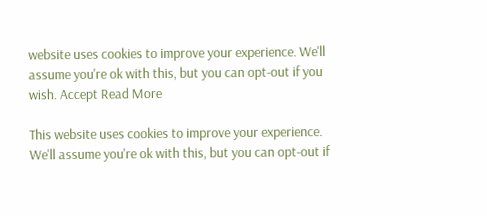website uses cookies to improve your experience. We'll assume you're ok with this, but you can opt-out if you wish. Accept Read More

This website uses cookies to improve your experience. We'll assume you're ok with this, but you can opt-out if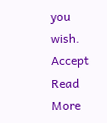you wish. Accept Read More